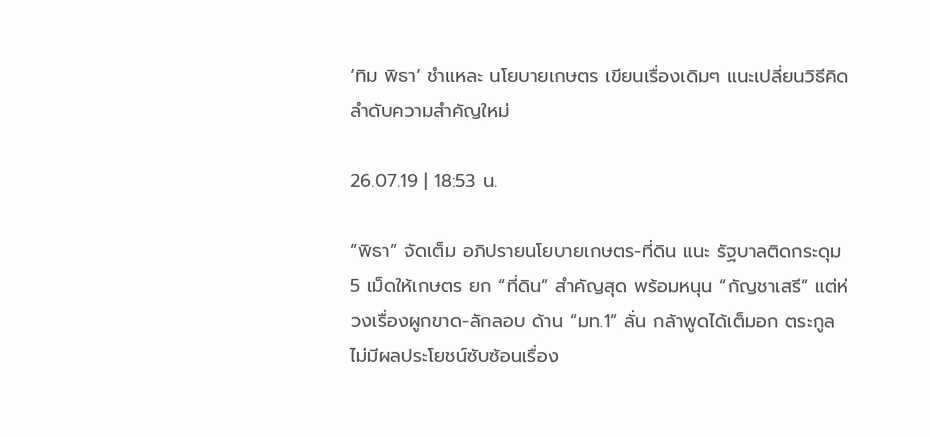‘ทิม พิธา’ ชำแหละ นโยบายเกษตร เขียนเรื่องเดิมๆ แนะเปลี่ยนวิธีคิด ลำดับความสำคัญใหม่

26.07.19 | 18:53 น.

“พิธา” จัดเต็ม อภิปรายนโยบายเกษตร-ที่ดิน แนะ รัฐบาลติดกระดุม 5 เม็ดให้เกษตร ยก “ที่ดิน” สำคัญสุด พร้อมหนุน “กัญชาเสรี” แต่ห่วงเรื่องผูกขาด-ลักลอบ ด้าน “มท.1” ลั่น กล้าพูดได้เต็มอก ตระกูลไม่มีผลประโยชน์ซับซ้อนเรื่อง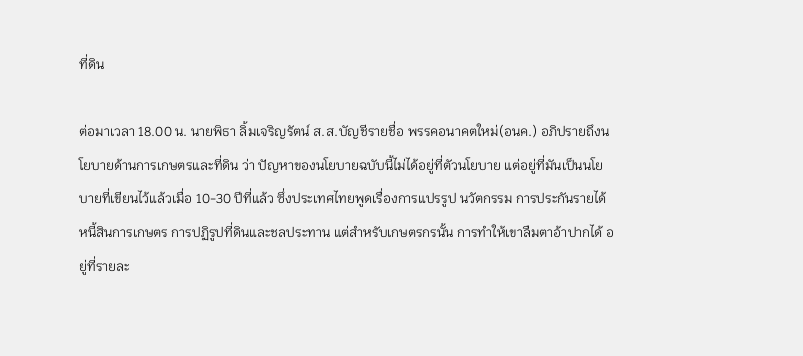ที่ดิน

ต่อมาเวลา 18.00 น. นายพิธา ลิ้มเจริญรัตน์ ส.ส.บัญชีรายชื่อ พรรคอนาคตใหม่(อนค.) อภิปรายถึงนโยบายด้านการเกษตรและที่ดิน ว่า ปัญหาของนโยบายฉบับนี้ไม่ได้อยู่ที่ตัวนโยบาย แต่อยู่ที่มันเป็นนโยบายที่เขียนไว้แล้วเมื่อ 10-30 ปีที่แล้ว ซึ่งประเทศไทยพูดเรื่องการแปรรูป นวัตกรรม การประกันรายได้ หนี้สินการเกษตร การปฏิรูปที่ดินและชลประทาน แต่สำหรับเกษตรกรนั้น การทำให้เขาลืมตาอ้าปากได้ อยู่ที่รายละ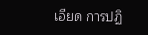เอียด การปฏิ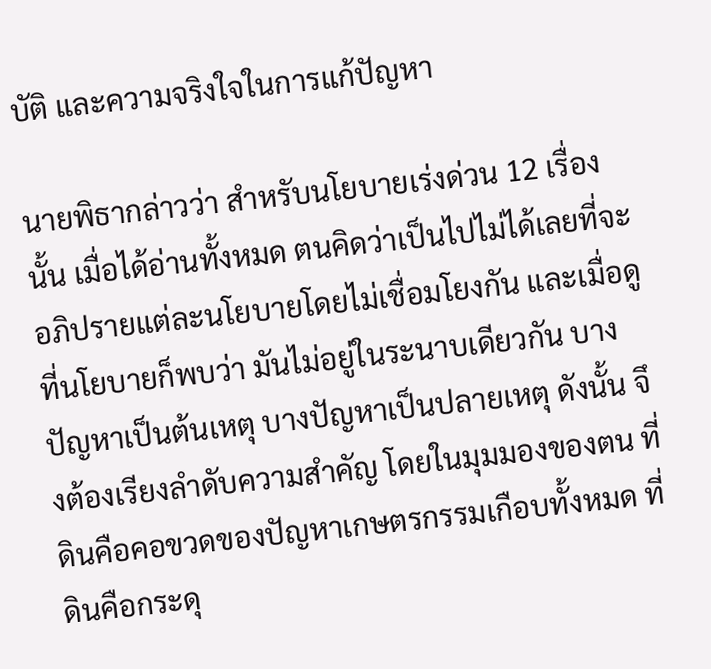บัติ และความจริงใจในการแก้ปัญหา

นายพิธากล่าวว่า สำหรับนโยบายเร่งด่วน 12 เรื่องนั้น เมื่อได้อ่านทั้งหมด ตนคิดว่าเป็นไปไม่ได้เลยที่จะอภิปรายแต่ละนโยบายโดยไม่เชื่อมโยงกัน และเมื่อดูที่นโยบายก็พบว่า มันไม่อยู่ในระนาบเดียวกัน บางปัญหาเป็นต้นเหตุ บางปัญหาเป็นปลายเหตุ ดังนั้น จึงต้องเรียงลำดับความสำคัญ โดยในมุมมองของตน ที่ดินคือคอขวดของปัญหาเกษตรกรรมเกือบทั้งหมด ที่ดินคือกระดุ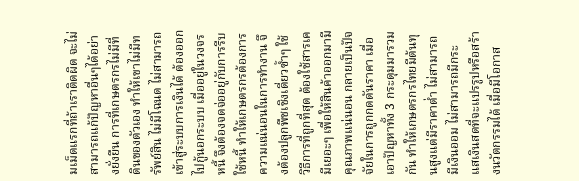มเม็ดแรกที่ถ้าเราติดผิด จะไม่สามารถแก้ปัญหาอื่นๆได้อย่างยั่งยืน การที่เกษตรกรไม่มีที่ดินของตัวเอง ทำให้เขาไม่มีทรัพย์สิน ไม่มีโฉนด ไม่สามารถเข้าสู่ระบบการเงินได้ ต้องออกไปกู้นอกระบบ เมื่ออยู่ในวงจรหนี้ จึงต้องจดจ่ออยู่กับการรีบใช้หนี้ ทำให้เกษตรกรต้องการความแน่นอนในการทำงาน จึงต้องปลูกพืชเชิงเดี่ยวซ้ำๆ ใช้วิธีการที่ถูกที่สุด ต้องใช้สารเคมีเยอะๆ เพื่อให้สินค้าออกมามีคุณภาพแน่นอน กลายเป็นปัจจัยในการถูกกดดันราคา เมื่อเอาปัญหาทั้ง 3 กระดุมมารวมกัน ทำให้เกษตรกรไทยมีต้นทุนสูงแต่มีราคาต่ำ ไม่สามารถมีเงินออม ไม่สามารถมีกระแสเงินสดที่จะแปรรูปหรือสร้างนวัตกรรมได้ เมื่อมีโอกาส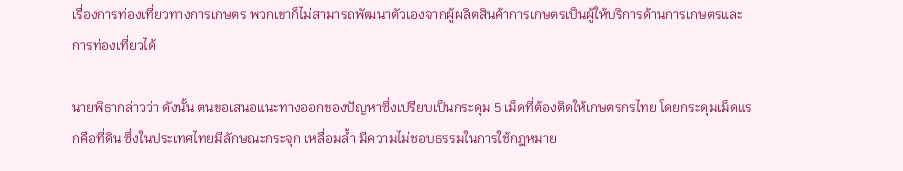เรื่องการท่องเที่ยวทางการเกษตร พวกเขาก็ไม่สามารถพัฒนาตัวเองจากผู้ผลิตสินค้าการเกษตรเป็นผู้ให้บริการด้านการเกษตรและการท่องเที่ยวได้

นายพิธากล่าวว่า ดังนั้น ตนขอเสนอแนะทางออกของปัญหาซึ่งเปรียบเป็นกระดุม 5 เม็ดที่ต้องติดให้เกษตรกรไทย โดยกระดุมเม็ดแรกคือที่ดิน ซึ่งในประเทศไทยมีลักษณะกระจุก เหลื่อมล้ำ มีความไม่ชอบธรรมในการใช้กฎหมาย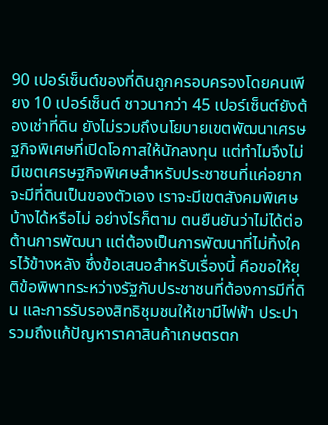90 เปอร์เซ็นต์ของที่ดินถูกครอบครองโดยคนเพียง 10 เปอร์เซ็นต์ ชาวนากว่า 45 เปอร์เซ็นต์ยังต้องเช่าที่ดิน ยังไม่รวมถึงนโยบายเขตพัฒนาเศรษฐกิจพิเศษที่เปิดโอกาสให้นักลงทุน แต่ทำไมจึงไม่มีเขตเศรษฐกิจพิเศษสำหรับประชาชนที่แค่อยากจะมีที่ดินเป็นของตัวเอง เราจะมีเขตสังคมพิเศษบ้างได้หรือไม่ อย่างไรก็ตาม ตนยืนยันว่าไม่ได้ต่อต้านการพัฒนา แต่ต้องเป็นการพัฒนาที่ไม่ทิ้งใครไว้ข้างหลัง ซึ่งข้อเสนอสำหรับเรื่องนี้ คือขอให้ยุติข้อพิพาทระหว่างรัฐกับประชาชนที่ต้องการมีที่ดิน และการรับรองสิทธิชุมชนให้เขามีไฟฟ้า ประปา รวมถึงแก้ปัญหาราคาสินค้าเกษตรตก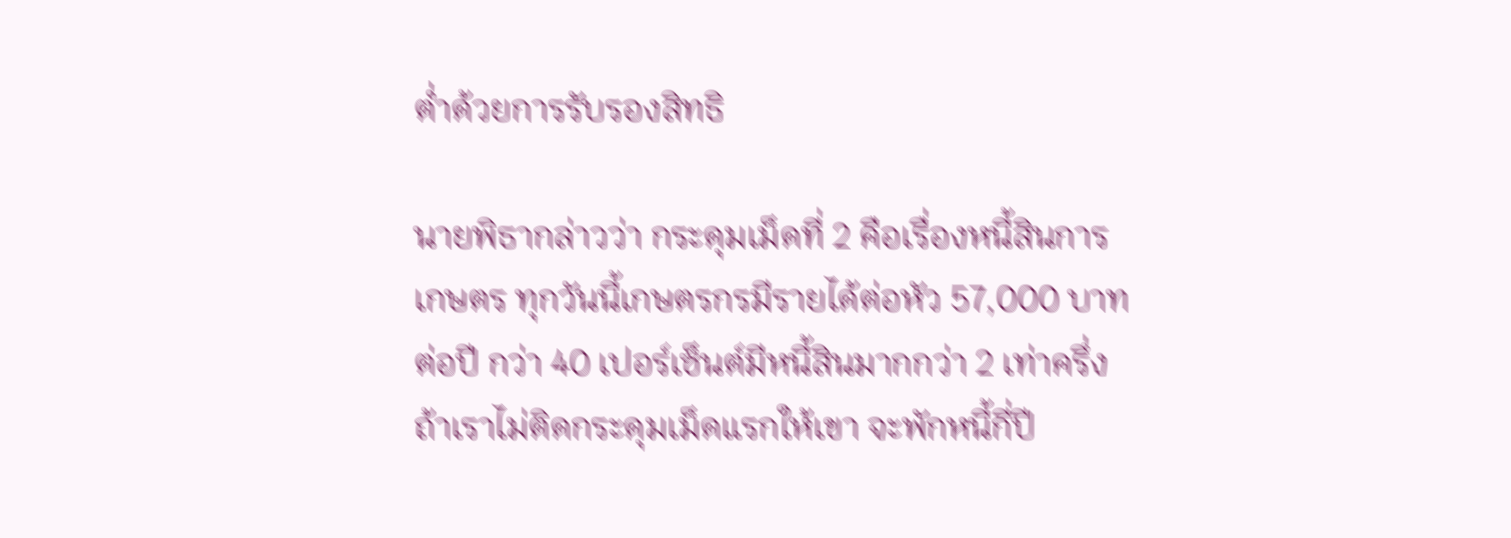ต่ำด้วยการรับรองสิทธิ

นายพิธากล่าวว่า กระดุมเม็ดที่ 2 คือเรื่องหนี้สินการเกษตร ทุกวันนี้เกษตรกรมีรายได้ต่อหัว 57,000 บาทต่อปี กว่า 40 เปอร์เซ็นต์มีหนี้สินมากกว่า 2 เท่าครึ่ง ถ้าเราไม่ติดกระดุมเม็ดแรกให้เขา จะพักหนี้กี่ปี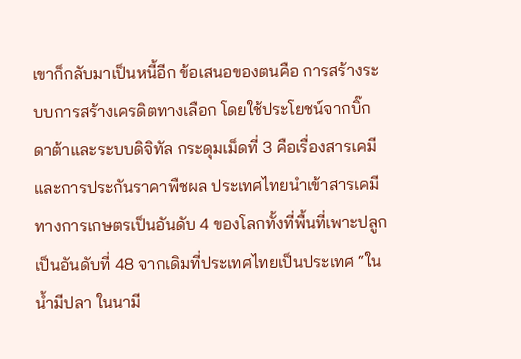เขาก็กลับมาเป็นหนี้อีก ข้อเสนอของตนคือ การสร้างระบบการสร้างเครดิตทางเลือก โดยใช้ประโยชน์จากบิ๊กดาต้าและระบบดิจิทัล กระดุมเม็ดที่ 3 คือเรื่องสารเคมีและการประกันราคาพืชผล ประเทศไทยนำเข้าสารเคมีทางการเกษตรเป็นอันดับ 4 ของโลกทั้งที่พื้นที่เพาะปลูกเป็นอันดับที่ 48 จากเดิมที่ประเทศไทยเป็นประเทศ “ในน้ำมีปลา ในนามี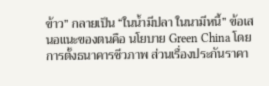ข้าว” กลายเป็น “ในน้ำมีปลา ในนามีหนี้” ข้อเสนอแนะของตนคือ นโยบาย Green China โดยการตั้งธนาคารชีวภาพ ส่วนเรื่องประกันราคา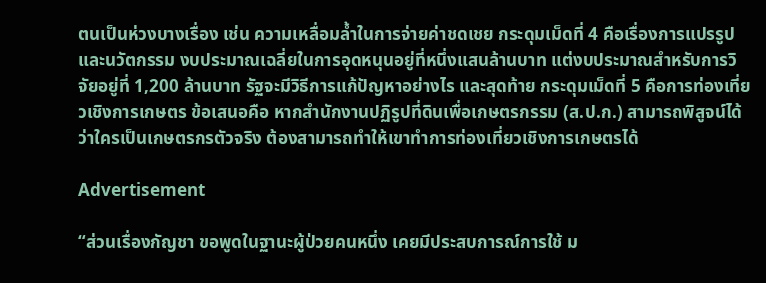ตนเป็นห่วงบางเรื่อง เช่น ความเหลื่อมล้ำในการจ่ายค่าชดเชย กระดุมเม็ดที่ 4 คือเรื่องการแปรรูปและนวัตกรรม งบประมาณเฉลี่ยในการอุดหนุนอยู่ที่หนึ่งแสนล้านบาท แต่งบประมาณสำหรับการวิจัยอยู่ที่ 1,200 ล้านบาท รัฐจะมีวิธีการแก้ปัญหาอย่างไร และสุดท้าย กระดุมเม็ดที่ 5 คือการท่องเที่ยวเชิงการเกษตร ข้อเสนอคือ หากสำนักงานปฏิรูปที่ดินเพื่อเกษตรกรรม (ส.ป.ก.) สามารถพิสูจน์ได้ว่าใครเป็นเกษตรกรตัวจริง ต้องสามารถทำให้เขาทำการท่องเที่ยวเชิงการเกษตรได้

Advertisement

“ส่วนเรื่องกัญชา ขอพูดในฐานะผู้ป่วยคนหนึ่ง เคยมีประสบการณ์การใช้ ม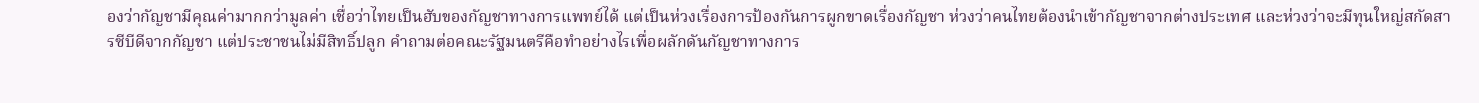องว่ากัญชามีคุณค่ามากกว่ามูลค่า เชื่อว่าไทยเป็นฮับของกัญชาทางการแพทย์ได้ แต่เป็นห่วงเรื่องการป้องกันการผูกขาดเรื่องกัญชา ห่วงว่าคนไทยต้องนำเข้ากัญชาจากต่างประเทศ และห่วงว่าจะมีทุนใหญ่สกัดสารซีบีดีจากกัญชา แต่ประชาชนไม่มีสิทธิ์ปลูก คำถามต่อคณะรัฐมนตรีคือทำอย่างไรเพื่อผลักดันกัญชาทางการ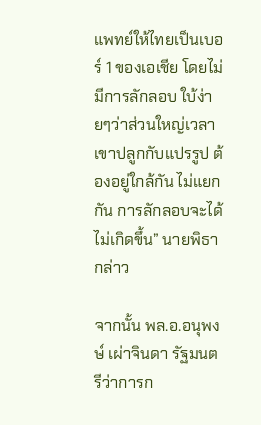แพทย์ให้ไทยเป็นเบอร์ 1 ของเอเชีย โดยไม่มีการลักลอบ ใบ้ง่ายๆว่าส่วนใหญ่เวลาเขาปลูกกับแปรรูป ต้องอยู่ใกล้กัน ไม่แยกกัน การลักลอบจะได้ไม่เกิดขึ้น” นายพิธากล่าว

จากนั้น พล.อ.อนุพงษ์ เผ่าจินดา รัฐมนตรีว่าการก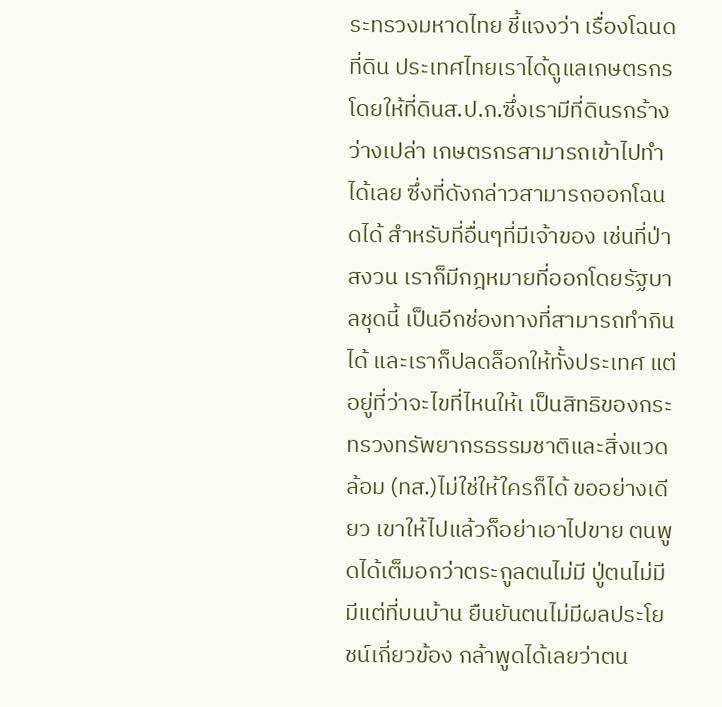ระทรวงมหาดไทย ชี้แจงว่า เรื่องโฉนดที่ดิน ประเทศไทยเราได้ดูแลเกษตรกร โดยให้ที่ดินส.ป.ก.ซึ่งเรามีที่ดินรกร้างว่างเปล่า เกษตรกรสามารถเข้าไปทำได้เลย ซึ่งที่ดังกล่าวสามารถออกโฉนดได้ สำหรับที่อื่นๆที่มีเจ้าของ เช่นที่ป่าสงวน เราก็มีกฎหมายที่ออกโดยรัฐบาลชุดนี้ เป็นอีกช่องทางที่สามารถทำกินได้ และเราก็ปลดล็อกให้ทั้งประเทศ แต่อยู่ที่ว่าจะไขที่ไหนให้เ เป็นสิทธิของกระทรวงทรัพยากรธรรมชาติและสิ่งแวดล้อม (ทส.)ไม่ใช่ให้ใครก็ได้ ขออย่างเดียว เขาให้ไปแล้วก็อย่าเอาไปขาย ตนพูดได้เต็มอกว่าตระกูลตนไม่มี ปู่ตนไม่มี มีแต่ที่บนบ้าน ยืนยันตนไม่มีผลประโยชน์เกี่ยวข้อง กล้าพูดได้เลยว่าตน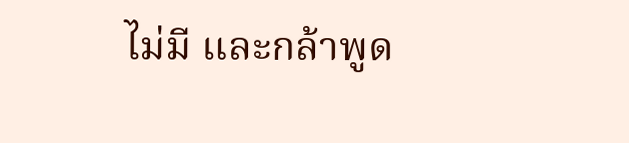ไม่มี และกล้าพูด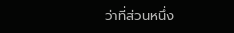ว่าที่ส่วนหนึ่ง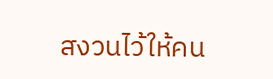สงวนไว้ให้คน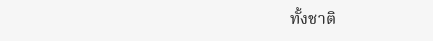ทั้งชาติ